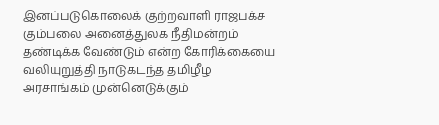இனப்படுகொலைக் குற்றவாளி ராஜபக்ச கும்பலை அனைத்துலக நீதிமன்றம் தண்டிக்க வேண்டும் என்ற கோரிக்கையை வலியுறுத்தி நாடுகடந்த தமிழீழ அரசாங்கம் முன்னெடுக்கும்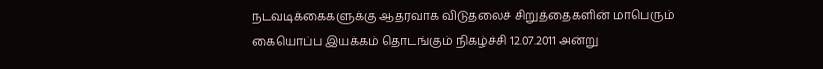நடவடிக்கைகளுக்கு ஆதரவாக விடுதலைச் சிறுத்தைகளின் மாபெரும் கையொப்ப இயக்கம் தொடங்கும் நிகழ்ச்சி 12.07.2011 அன்று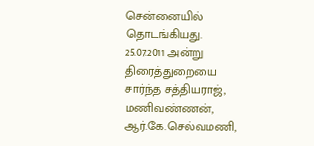சென்னையில் தொடங்கியது.
25.07.2011 அன்று திரைத்துறையை சார்ந்த சத்தியராஜ், மணிவண்ணன், ஆர்.கே.செல்வமணி,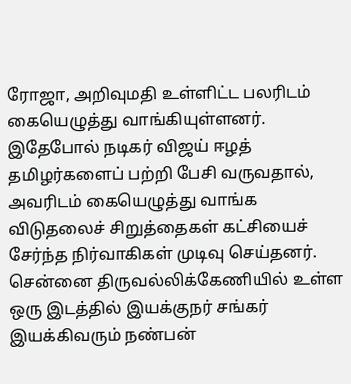ரோஜா, அறிவுமதி உள்ளிட்ட பலரிடம் கையெழுத்து வாங்கியுள்ளனர்.
இதேபோல் நடிகர் விஜய் ஈழத் தமிழர்களைப் பற்றி பேசி வருவதால், அவரிடம் கையெழுத்து வாங்க விடுதலைச் சிறுத்தைகள் கட்சியைச் சேர்ந்த நிர்வாகிகள் முடிவு செய்தனர்.
சென்னை திருவல்லிக்கேணியில் உள்ள ஒரு இடத்தில் இயக்குநர் சங்கர் இயக்கிவரும் நண்பன்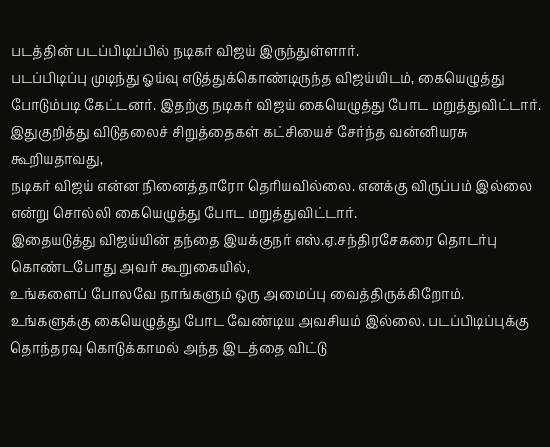படத்தின் படப்பிடிப்பில் நடிகர் விஜய் இருந்துள்ளார்.
படப்பிடிப்பு முடிந்து ஓய்வு எடுத்துக்கொண்டிருந்த விஜய்யிடம், கையெழுத்து போடும்படி கேட்டனர். இதற்கு நடிகர் விஜய் கையெழுத்து போட மறுத்துவிட்டார்.
இதுகுறித்து விடுதலைச் சிறுத்தைகள் கட்சியைச் சேர்ந்த வன்னியரசு கூறியதாவது,
நடிகர் விஜய் என்ன நினைத்தாரோ தெரியவில்லை. எனக்கு விருப்பம் இல்லை என்று சொல்லி கையெழுத்து போட மறுத்துவிட்டார்.
இதையடுத்து விஜய்யின் தந்தை இயக்குநர் எஸ்.ஏ.சந்திரசேகரை தொடர்பு கொண்டபோது அவர் கூறுகையில்,
உங்களைப் போலவே நாங்களும் ஒரு அமைப்பு வைத்திருக்கிறோம். உங்களுக்கு கையெழுத்து போட வேண்டிய அவசியம் இல்லை. படப்பிடிப்புக்கு தொந்தரவு கொடுக்காமல் அந்த இடத்தை விட்டு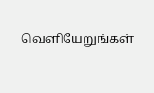வெளியேறுங்கள்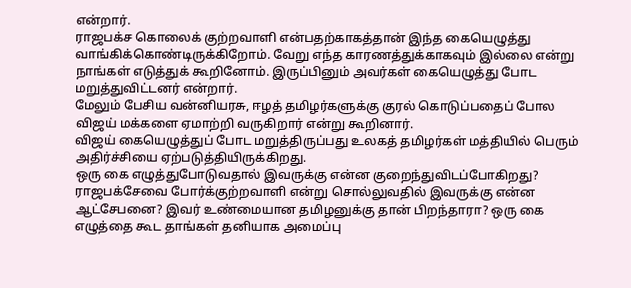என்றார்.
ராஜபக்ச கொலைக் குற்றவாளி என்பதற்காகத்தான் இந்த கையெழுத்து வாங்கிக்கொண்டிருக்கிறோம். வேறு எந்த காரணத்துக்காகவும் இல்லை என்று நாங்கள் எடுத்துக் கூறினோம். இருப்பினும் அவர்கள் கையெழுத்து போட மறுத்துவிட்டனர் என்றார்.
மேலும் பேசிய வன்னியரசு, ஈழத் தமிழர்களுக்கு குரல் கொடுப்பதைப் போல விஜய் மக்களை ஏமாற்றி வருகிறார் என்று கூறினார்.
விஜய் கையெழுத்துப் போட மறுத்திருப்பது உலகத் தமிழர்கள் மத்தியில் பெரும் அதிர்ச்சியை ஏற்படுத்தியிருக்கிறது.
ஒரு கை எழுத்துபோடுவதால் இவருக்கு என்ன குறைந்துவிடப்போகிறது? ராஜபக்சேவை போர்க்குற்றவாளி என்று சொல்லுவதில் இவருக்கு என்ன ஆட்சேபனை? இவர் உண்மையான தமிழனுக்கு தான் பிறந்தாரா? ஒரு கை எழுத்தை கூட தாங்கள் தனியாக அமைப்பு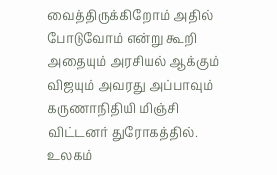வைத்திருக்கிறோம் அதில் போடுவோம் என்று கூறி அதையும் அரசியல் ஆக்கும் விஜயும் அவரது அப்பாவும் கருணாநிதியி மிஞ்சி விட்டனர் துரோகத்தில்.
உலகம்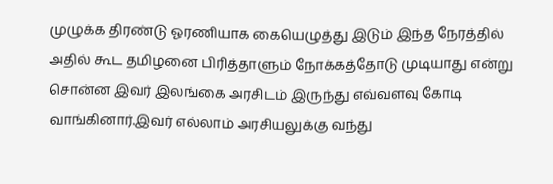முழுக்க திரண்டு ஓரணியாக கையெழுத்து இடும் இந்த நேரத்தில் அதில் கூட தமிழனை பிரித்தாளும் நோக்கத்தோடு முடியாது என்று சொன்ன இவர் இலங்கை அரசிடம் இருந்து எவ்வளவு கோடி வாங்கினார்.இவர் எல்லாம் அரசியலுக்கு வந்து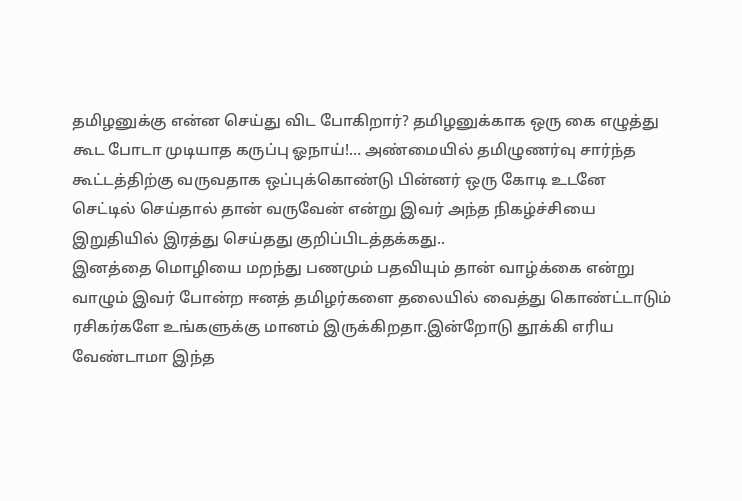தமிழனுக்கு என்ன செய்து விட போகிறார்? தமிழனுக்காக ஒரு கை எழுத்து கூட போடா முடியாத கருப்பு ஓநாய்!… அண்மையில் தமிழுணர்வு சார்ந்த கூட்டத்திற்கு வருவதாக ஒப்புக்கொண்டு பின்னர் ஒரு கோடி உடனே செட்டில் செய்தால் தான் வருவேன் என்று இவர் அந்த நிகழ்ச்சியை இறுதியில் இரத்து செய்தது குறிப்பிடத்தக்கது..
இனத்தை மொழியை மறந்து பணமும் பதவியும் தான் வாழ்க்கை என்று வாழும் இவர் போன்ற ஈனத் தமிழர்களை தலையில் வைத்து கொண்ட்டாடும் ரசிகர்களே உங்களுக்கு மானம் இருக்கிறதா.இன்றோடு தூக்கி எரிய வேண்டாமா இந்த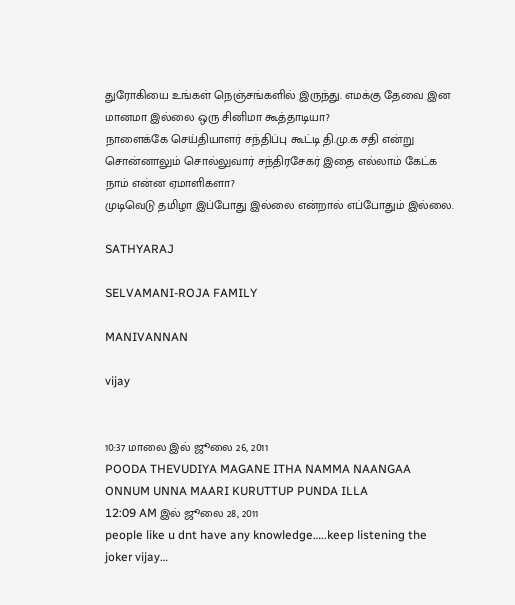துரோகியை உங்கள் நெஞ்சங்களில் இருந்து. எமக்கு தேவை இன மானமா இல்லை ஒரு சினிமா கூத்தாடியா?
நாளைக்கே செய்தியாளர் சந்திப்பு கூட்டி தி.மு.க சதி என்று சொன்னாலும் சொல்லுவார் சந்திரசேகர் இதை எல்லாம் கேட்க நாம் என்ன ஏமாளிகளா?
முடிவெடு தமிழா இப்போது இல்லை என்றால் எப்போதும் இல்லை.

SATHYARAJ

SELVAMANI-ROJA FAMILY

MANIVANNAN

vijay


10:37 மாலை இல் ஜூலை 26, 2011
POODA THEVUDIYA MAGANE ITHA NAMMA NAANGAA ONNUM UNNA MAARI KURUTTUP PUNDA ILLA
12:09 AM இல் ஜூலை 28, 2011
people like u dnt have any knowledge…..keep listening the joker vijay…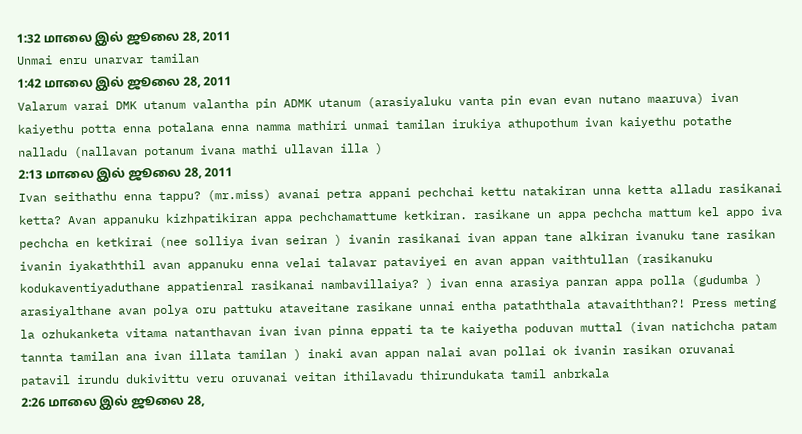1:32 மாலை இல் ஜூலை 28, 2011
Unmai enru unarvar tamilan
1:42 மாலை இல் ஜூலை 28, 2011
Valarum varai DMK utanum valantha pin ADMK utanum (arasiyaluku vanta pin evan evan nutano maaruva) ivan kaiyethu potta enna potalana enna namma mathiri unmai tamilan irukiya athupothum ivan kaiyethu potathe nalladu (nallavan potanum ivana mathi ullavan illa )
2:13 மாலை இல் ஜூலை 28, 2011
Ivan seithathu enna tappu? (mr.miss) avanai petra appani pechchai kettu natakiran unna ketta alladu rasikanai ketta? Avan appanuku kizhpatikiran appa pechchamattume ketkiran. rasikane un appa pechcha mattum kel appo iva pechcha en ketkirai (nee solliya ivan seiran ) ivanin rasikanai ivan appan tane alkiran ivanuku tane rasikan ivanin iyakaththil avan appanuku enna velai talavar pataviyei en avan appan vaithtullan (rasikanuku kodukaventiyaduthane appatienral rasikanai nambavillaiya? ) ivan enna arasiya panran appa polla (gudumba ) arasiyalthane avan polya oru pattuku ataveitane rasikane unnai entha pataththala atavaiththan?! Press meting la ozhukanketa vitama natanthavan ivan ivan pinna eppati ta te kaiyetha poduvan muttal (ivan natichcha patam tannta tamilan ana ivan illata tamilan ) inaki avan appan nalai avan pollai ok ivanin rasikan oruvanai patavil irundu dukivittu veru oruvanai veitan ithilavadu thirundukata tamil anbrkala
2:26 மாலை இல் ஜூலை 28,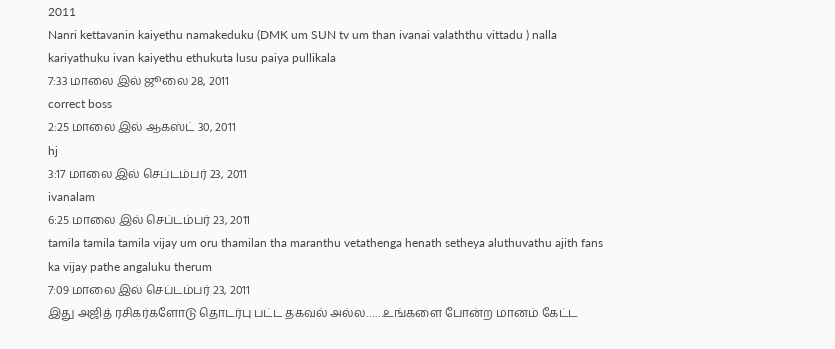2011
Nanri kettavanin kaiyethu namakeduku (DMK um SUN tv um than ivanai valaththu vittadu ) nalla kariyathuku ivan kaiyethu ethukuta lusu paiya pullikala
7:33 மாலை இல் ஜூலை 28, 2011
correct boss
2:25 மாலை இல் ஆகஸ்ட் 30, 2011
hj
3:17 மாலை இல் செப்டம்பர் 23, 2011
ivanalam
6:25 மாலை இல் செப்டம்பர் 23, 2011
tamila tamila tamila vijay um oru thamilan tha maranthu vetathenga henath setheya aluthuvathu ajith fans ka vijay pathe angaluku therum
7:09 மாலை இல் செப்டம்பர் 23, 2011
இது அஜித் ரசிகர்களோடு தொடர்பு பட்ட தகவல் அல்ல……உங்களை போன்ற மானம் கேட்ட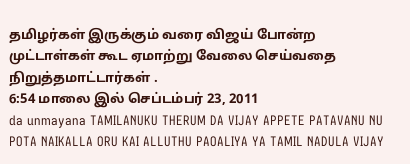தமிழர்கள் இருக்கும் வரை விஜய் போன்ற முட்டாள்கள் கூட ஏமாற்று வேலை செய்வதை நிறுத்தமாட்டார்கள் .
6:54 மாலை இல் செப்டம்பர் 23, 2011
da unmayana TAMILANUKU THERUM DA VIJAY APPETE PATAVANU NU POTA NAIKALLA ORU KAI ALLUTHU PAOALIYA YA TAMIL NADULA VIJAY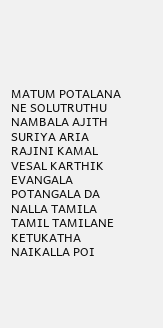MATUM POTALANA NE SOLUTRUTHU NAMBALA AJITH SURIYA ARIA RAJINI KAMAL VESAL KARTHIK EVANGALA POTANGALA DA NALLA TAMILA TAMIL TAMILANE KETUKATHA NAIKALLA POI